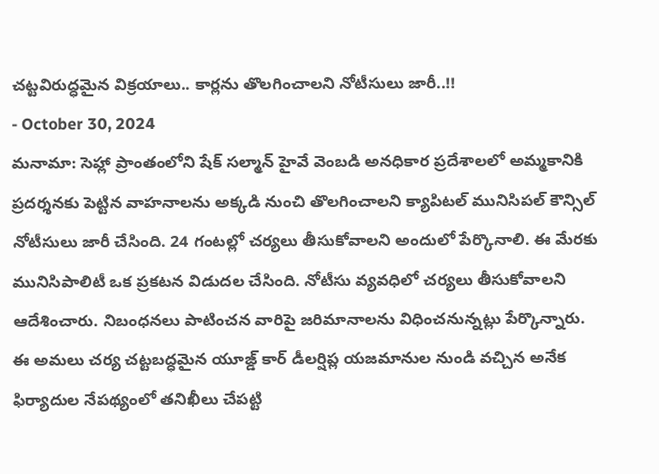చట్టవిరుద్ధమైన విక్రయాలు.. కార్లను తొలగించాలని నోటీసులు జారీ..!!
- October 30, 2024
మనామా: సెహ్లా ప్రాంతంలోని షేక్ సల్మాన్ హైవే వెంబడి అనధికార ప్రదేశాలలో అమ్మకానికి ప్రదర్శనకు పెట్టిన వాహనాలను అక్కడి నుంచి తొలగించాలని క్యాపిటల్ మునిసిపల్ కౌన్సిల్ నోటీసులు జారీ చేసింది. 24 గంటల్లో చర్యలు తీసుకోవాలని అందులో పేర్కొనాలి. ఈ మేరకు మునిసిపాలిటీ ఒక ప్రకటన విడుదల చేసింది. నోటీసు వ్యవధిలో చర్యలు తీసుకోవాలని ఆదేశించారు. నిబంధనలు పాటించన వారిపై జరిమానాలను విధించనున్నట్లు పేర్కొన్నారు. ఈ అమలు చర్య చట్టబద్ధమైన యూజ్డ్ కార్ డీలర్షిప్ల యజమానుల నుండి వచ్చిన అనేక ఫిర్యాదుల నేపథ్యంలో తనిఖీలు చేపట్టి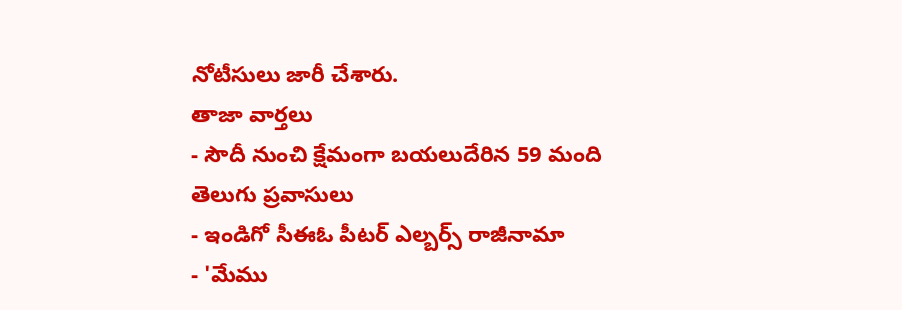నోటీసులు జారీ చేశారు.
తాజా వార్తలు
- సౌదీ నుంచి క్షేమంగా బయలుదేరిన 59 మంది తెలుగు ప్రవాసులు
- ఇండిగో సీఈఓ పీటర్ ఎల్బర్స్ రాజీనామా
- 'మేము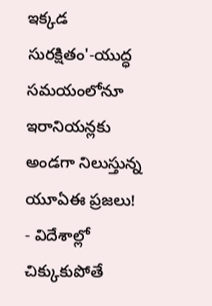ఇక్కడ సురక్షితం'-యుద్ధ సమయంలోనూ ఇరానియన్లకు అండగా నిలుస్తున్న యూఏఈ ప్రజలు!
- విదేశాల్లో చిక్కుకుపోతే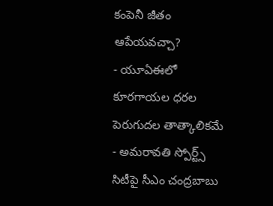కంపెనీ జీతం ఆపేయవచ్చా?
- యూఏఈలో కూరగాయల ధరల పెరుగుదల తాత్కాలికమే
- అమరావతి స్పోర్ట్స్ సిటీపై సీఎం చంద్రబాబు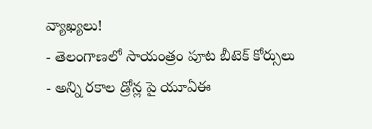వ్యాఖ్యలు!
- తెలంగాణలో సాయంత్రం పూట బీటెక్ కోర్సులు
- అన్ని రకాల డ్రోన్ల పై యూఏఈ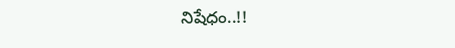నిషేధం..!!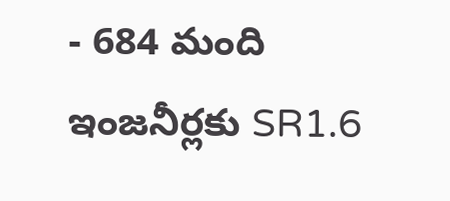- 684 మంది ఇంజనీర్లకు SR1.6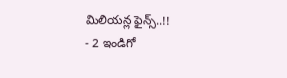మిలియన్ల ఫైన్స్..!!
- 2 ఇండిగో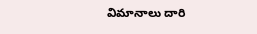విమానాలు దారి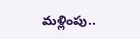మళ్లింపు..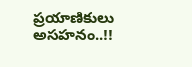ప్రయాణికులు అసహనం..!!